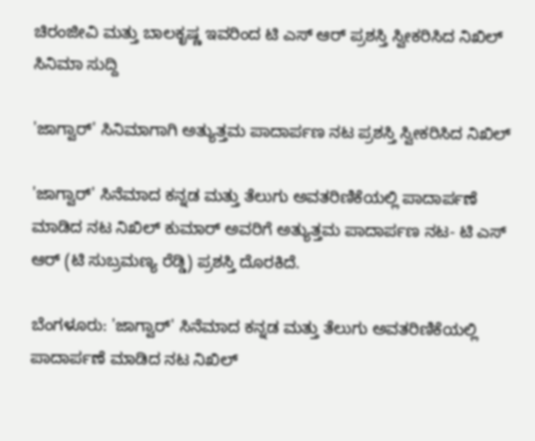ಚಿರಂಜೀವಿ ಮತ್ತು ಬಾಲಕೃಷ್ಣ ಇವರಿಂದ ಟಿ ಎಸ್ ಆರ್ ಪ್ರಶಸ್ತಿ ಸ್ವೀಕರಿಸಿದ ನಿಖಿಲ್
ಸಿನಿಮಾ ಸುದ್ದಿ

'ಜಾಗ್ವಾರ್' ಸಿನಿಮಾಗಾಗಿ ಅತ್ಯುತ್ತಮ ಪಾದಾರ್ಪಣ ನಟ ಪ್ರಶಸ್ತಿ ಸ್ವೀಕರಿಸಿದ ನಿಖಿಲ್

'ಜಾಗ್ವಾರ್' ಸಿನೆಮಾದ ಕನ್ನಡ ಮತ್ತು ತೆಲುಗು ಅವತರಿಣಿಕೆಯಲ್ಲಿ ಪಾದಾರ್ಪಣೆ ಮಾಡಿದ ನಟ ನಿಖಿಲ್ ಕುಮಾರ್ ಅವರಿಗೆ ಅತ್ಯುತ್ತಮ ಪಾದಾರ್ಪಣ ನಟ- ಟಿ ಎಸ್ ಆರ್ (ಟಿ ಸುಬ್ರಮಣ್ಯ ರೆಡ್ಡಿ) ಪ್ರಶಸ್ತಿ ದೊರಕಿದೆ.

ಬೆಂಗಳೂರು: 'ಜಾಗ್ವಾರ್' ಸಿನೆಮಾದ ಕನ್ನಡ ಮತ್ತು ತೆಲುಗು ಅವತರಿಣಿಕೆಯಲ್ಲಿ ಪಾದಾರ್ಪಣೆ ಮಾಡಿದ ನಟ ನಿಖಿಲ್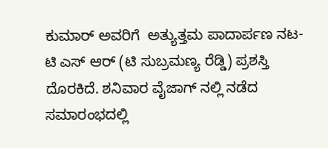ಕುಮಾರ್ ಅವರಿಗೆ  ಅತ್ಯುತ್ತಮ ಪಾದಾರ್ಪಣ ನಟ- ಟಿ ಎಸ್ ಆರ್ (ಟಿ ಸುಬ್ರಮಣ್ಯ ರೆಡ್ಡಿ) ಪ್ರಶಸ್ತಿ ದೊರಕಿದೆ. ಶನಿವಾರ ವೈಜಾಗ್ ನಲ್ಲಿ ನಡೆದ ಸಮಾರಂಭದಲ್ಲಿ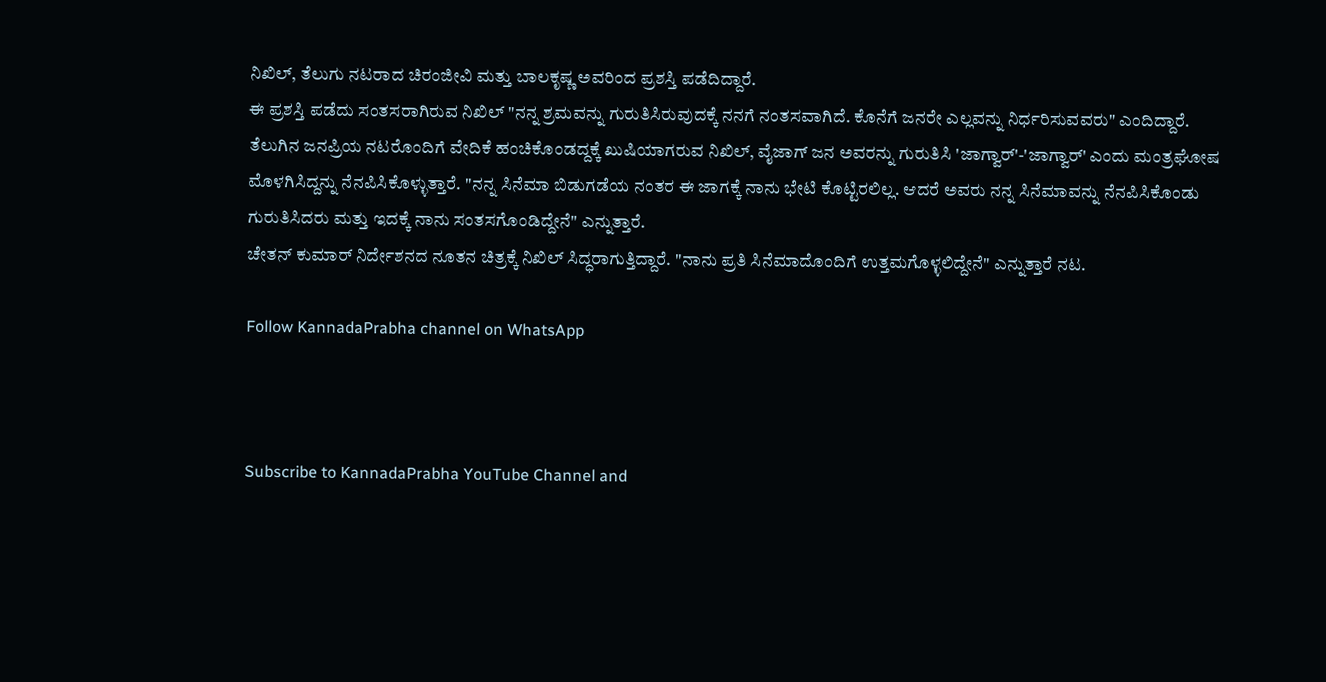ನಿಖಿಲ್, ತೆಲುಗು ನಟರಾದ ಚಿರಂಜೀವಿ ಮತ್ತು ಬಾಲಕೃಷ್ಣ ಅವರಿಂದ ಪ್ರಶಸ್ತಿ ಪಡೆದಿದ್ದಾರೆ.
ಈ ಪ್ರಶಸ್ತಿ ಪಡೆದು ಸಂತಸರಾಗಿರುವ ನಿಖಿಲ್ "ನನ್ನ ಶ್ರಮವನ್ನು ಗುರುತಿಸಿರುವುದಕ್ಕೆ ನನಗೆ ನಂತಸವಾಗಿದೆ. ಕೊನೆಗೆ ಜನರೇ ಎಲ್ಲವನ್ನು ನಿರ್ಧರಿಸುವವರು" ಎಂದಿದ್ದಾರೆ.
ತೆಲುಗಿನ ಜನಪ್ರಿಯ ನಟರೊಂದಿಗೆ ವೇದಿಕೆ ಹಂಚಿಕೊಂಡದ್ದಕ್ಕೆ ಖುಷಿಯಾಗರುವ ನಿಖಿಲ್, ವೈಜಾಗ್ ಜನ ಅವರನ್ನು ಗುರುತಿಸಿ 'ಜಾಗ್ವಾರ್'-'ಜಾಗ್ವಾರ್' ಎಂದು ಮಂತ್ರಘೋಷ ಮೊಳಗಿಸಿದ್ದನ್ನು ನೆನಪಿಸಿಕೊಳ್ಳುತ್ತಾರೆ. "ನನ್ನ ಸಿನೆಮಾ ಬಿಡುಗಡೆಯ ನಂತರ ಈ ಜಾಗಕ್ಕೆ ನಾನು ಭೇಟಿ ಕೊಟ್ಟಿರಲಿಲ್ಲ. ಆದರೆ ಅವರು ನನ್ನ ಸಿನೆಮಾವನ್ನು ನೆನಪಿಸಿಕೊಂಡು ಗುರುತಿಸಿದರು ಮತ್ತು ಇದಕ್ಕೆ ನಾನು ಸಂತಸಗೊಂಡಿದ್ದೇನೆ" ಎನ್ನುತ್ತಾರೆ.
ಚೇತನ್ ಕುಮಾರ್ ನಿರ್ದೇಶನದ ನೂತನ ಚಿತ್ರಕ್ಕೆ ನಿಖಿಲ್ ಸಿದ್ಧರಾಗುತ್ತಿದ್ದಾರೆ. "ನಾನು ಪ್ರತಿ ಸಿನೆಮಾದೊಂದಿಗೆ ಉತ್ತಮಗೊಳ್ಳಲಿದ್ದೇನೆ" ಎನ್ನುತ್ತಾರೆ ನಟ.

Follow KannadaPrabha channel on WhatsApp



Subscribe to KannadaPrabha YouTube Channel and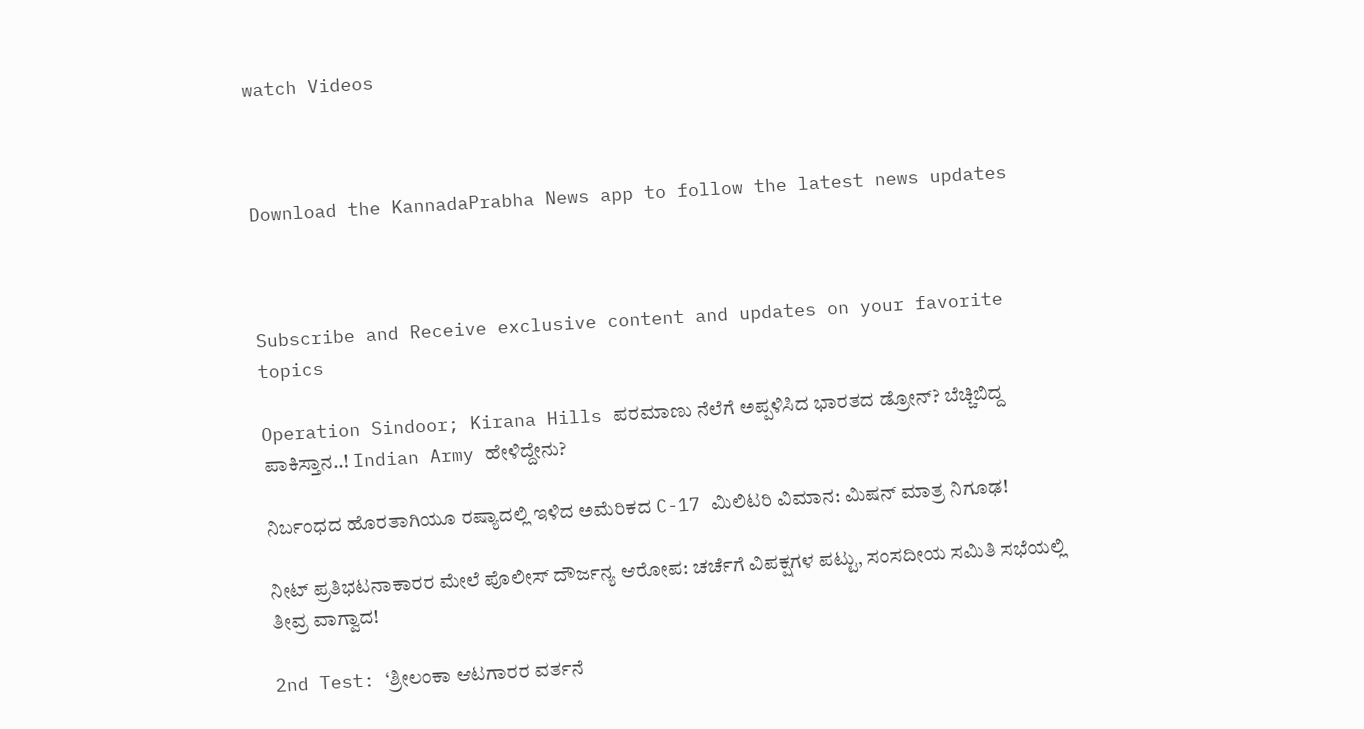watch Videos



Download the KannadaPrabha News app to follow the latest news updates



Subscribe and Receive exclusive content and updates on your favorite topics

Operation Sindoor; Kirana Hills ಪರಮಾಣು ನೆಲೆಗೆ ಅಪ್ಪಳಿಸಿದ ಭಾರತದ ಡ್ರೋನ್? ಬೆಚ್ಚಿಬಿದ್ದ ಪಾಕಿಸ್ತಾನ..! Indian Army ಹೇಳಿದ್ದೇನು?

ನಿರ್ಬಂಧದ ಹೊರತಾಗಿಯೂ ರಷ್ಯಾದಲ್ಲಿ ಇಳಿದ ಅಮೆರಿಕದ C-17 ಮಿಲಿಟರಿ ವಿಮಾನ: ಮಿಷನ್ ಮಾತ್ರ ನಿಗೂಢ!

ನೀಟ್ ಪ್ರತಿಭಟನಾಕಾರರ ಮೇಲೆ ಪೊಲೀಸ್ ದೌರ್ಜನ್ಯ ಆರೋಪ: ಚರ್ಚೆಗೆ ವಿಪಕ್ಷಗಳ ಪಟ್ಟು, ಸಂಸದೀಯ ಸಮಿತಿ ಸಭೆಯಲ್ಲಿ ತೀವ್ರ ವಾಗ್ವಾದ!

2nd Test: ‘ಶ್ರೀಲಂಕಾ ಆಟಗಾರರ ವರ್ತನೆ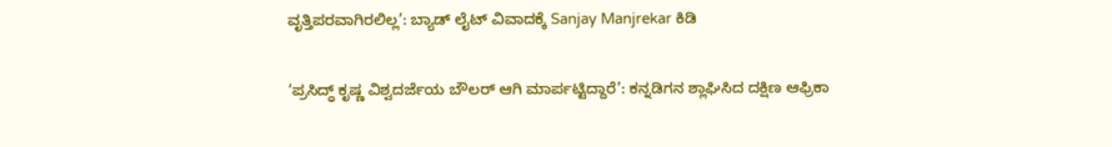ವೃತ್ತಿಪರವಾಗಿರಲಿಲ್ಲ’: ಬ್ಯಾಡ್ ಲೈಟ್ ವಿವಾದಕ್ಕೆ Sanjay Manjrekar ಕಿಡಿ

‘ಪ್ರಸಿದ್ಧ್ ಕೃಷ್ಣ ವಿಶ್ವದರ್ಜೆಯ ಬೌಲರ್ ಆಗಿ ಮಾರ್ಪಟ್ಟಿದ್ದಾರೆ’: ಕನ್ನಡಿಗನ ಶ್ಲಾಘಿಸಿದ ದಕ್ಷಿಣ ಆಫ್ರಿಕಾ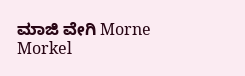ಮಾಜಿ ವೇಗಿ Morne Morkel